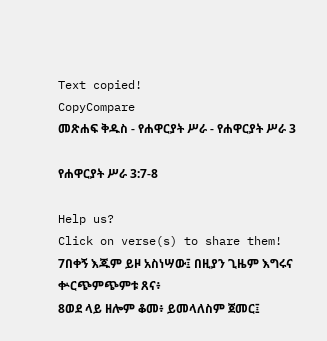Text copied!
CopyCompare
መጽሐፍ ቅዱስ - የሐዋርያት ሥራ - የሐዋርያት ሥራ 3

የሐዋርያት ሥራ 3:7-8

Help us?
Click on verse(s) to share them!
7በቀኝ እጁም ይዞ አስነሣው፤ በዚያን ጊዜም እግሩና ቍርጭምጭምቱ ጸና፥
8ወደ ላይ ዘሎም ቆመ፥ ይመላለስም ጀመር፤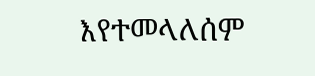እየተመላለሰም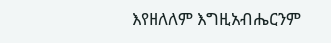እየዘለለም እግዚአብሔርንም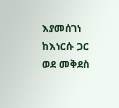እያመሰገነ ከእነርሱ ጋር ወደ መቅደስ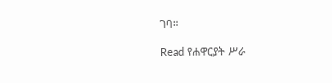ገባ።

Read የሐዋርያት ሥራ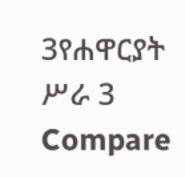3የሐዋርያት ሥራ 3
Compare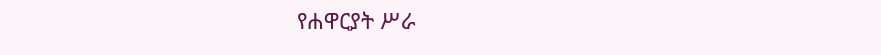የሐዋርያት ሥራ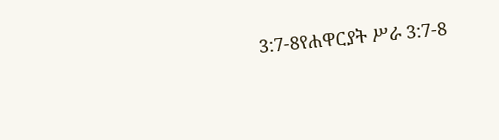3:7-8የሐዋርያት ሥራ 3:7-8